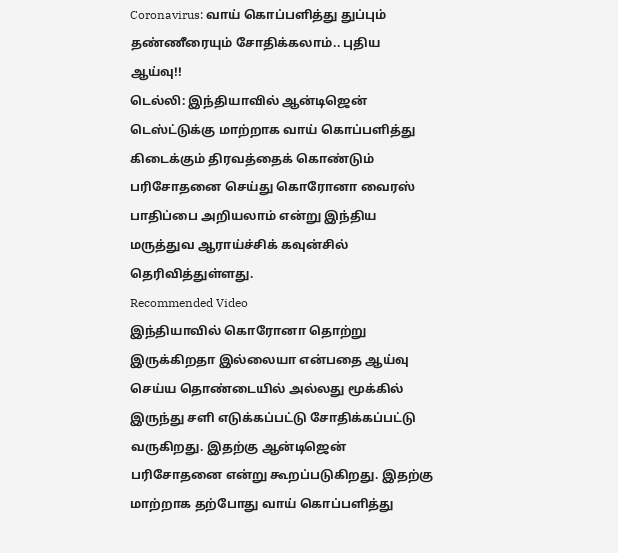Coronavirus: வாய் கொப்பளித்து துப்பும் தண்ணீரையும் சோதிக்கலாம்.. புதிய ஆய்வு!!
டெல்லி: இந்தியாவில் ஆன்டிஜென் டெஸ்ட்டுக்கு மாற்றாக வாய் கொப்பளித்து கிடைக்கும் திரவத்தைக் கொண்டும் பரிசோதனை செய்து கொரோனா வைரஸ் பாதிப்பை அறியலாம் என்று இந்திய மருத்துவ ஆராய்ச்சிக் கவுன்சில் தெரிவித்துள்ளது.
Recommended Video
இந்தியாவில் கொரோனா தொற்று இருக்கிறதா இல்லையா என்பதை ஆய்வு செய்ய தொண்டையில் அல்லது மூக்கில் இருந்து சளி எடுக்கப்பட்டு சோதிக்கப்பட்டு வருகிறது. இதற்கு ஆன்டிஜென் பரிசோதனை என்று கூறப்படுகிறது. இதற்கு மாற்றாக தற்போது வாய் கொப்பளித்து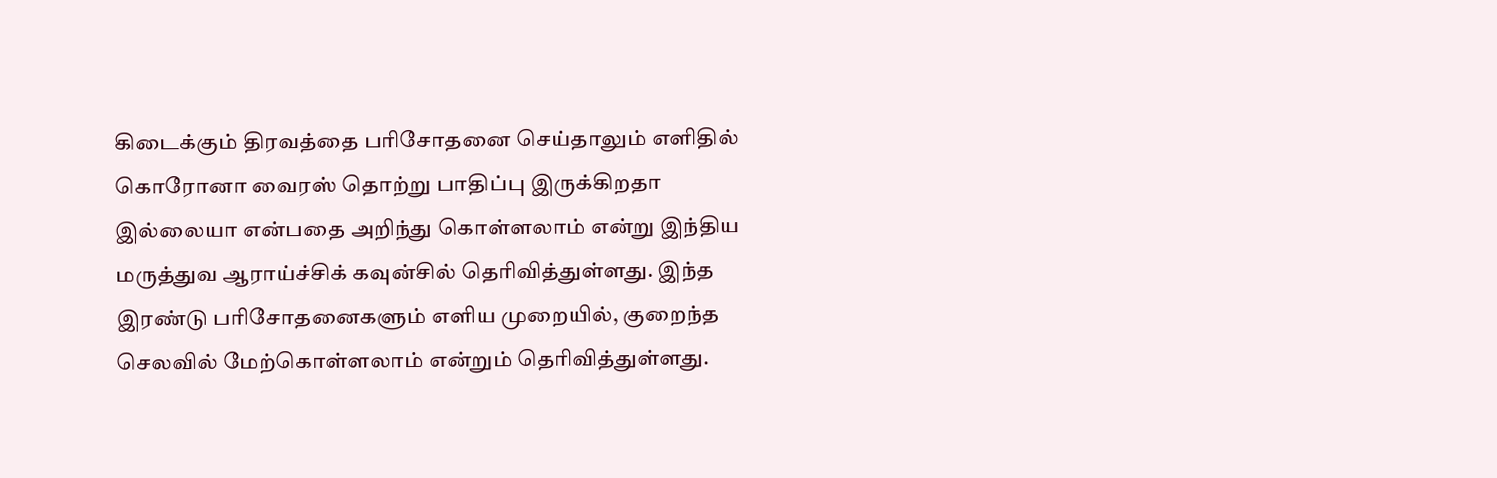கிடைக்கும் திரவத்தை பரிசோதனை செய்தாலும் எளிதில் கொரோனா வைரஸ் தொற்று பாதிப்பு இருக்கிறதா இல்லையா என்பதை அறிந்து கொள்ளலாம் என்று இந்திய மருத்துவ ஆராய்ச்சிக் கவுன்சில் தெரிவித்துள்ளது. இந்த இரண்டு பரிசோதனைகளும் எளிய முறையில், குறைந்த செலவில் மேற்கொள்ளலாம் என்றும் தெரிவித்துள்ளது.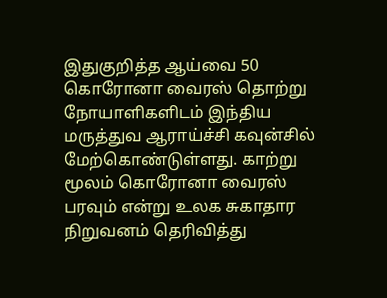இதுகுறித்த ஆய்வை 50 கொரோனா வைரஸ் தொற்று நோயாளிகளிடம் இந்திய மருத்துவ ஆராய்ச்சி கவுன்சில் மேற்கொண்டுள்ளது. காற்று மூலம் கொரோனா வைரஸ் பரவும் என்று உலக சுகாதார நிறுவனம் தெரிவித்து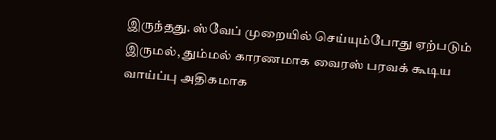இருந்தது. ஸ்வேப் முறையில் செய்யும்போது ஏற்படும் இருமல், தும்மல் காரணமாக வைரஸ் பரவக் கூடிய வாய்ப்பு அதிகமாக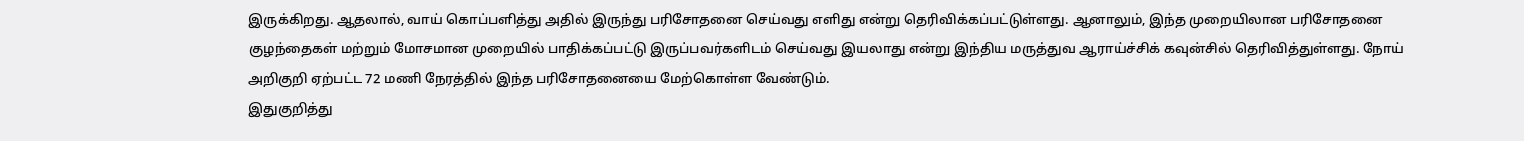இருக்கிறது. ஆதலால், வாய் கொப்பளித்து அதில் இருந்து பரிசோதனை செய்வது எளிது என்று தெரிவிக்கப்பட்டுள்ளது. ஆனாலும், இந்த முறையிலான பரிசோதனை குழந்தைகள் மற்றும் மோசமான முறையில் பாதிக்கப்பட்டு இருப்பவர்களிடம் செய்வது இயலாது என்று இந்திய மருத்துவ ஆராய்ச்சிக் கவுன்சில் தெரிவித்துள்ளது. நோய் அறிகுறி ஏற்பட்ட 72 மணி நேரத்தில் இந்த பரிசோதனையை மேற்கொள்ள வேண்டும்.
இதுகுறித்து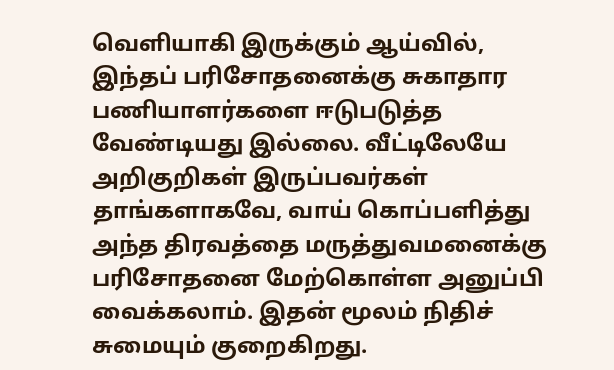வெளியாகி இருக்கும் ஆய்வில், இந்தப் பரிசோதனைக்கு சுகாதார பணியாளர்களை ஈடுபடுத்த வேண்டியது இல்லை. வீட்டிலேயே அறிகுறிகள் இருப்பவர்கள் தாங்களாகவே, வாய் கொப்பளித்து அந்த திரவத்தை மருத்துவமனைக்கு பரிசோதனை மேற்கொள்ள அனுப்பி வைக்கலாம். இதன் மூலம் நிதிச் சுமையும் குறைகிறது.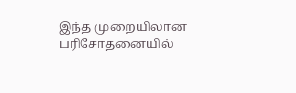இந்த முறையிலான பரிசோதனையில்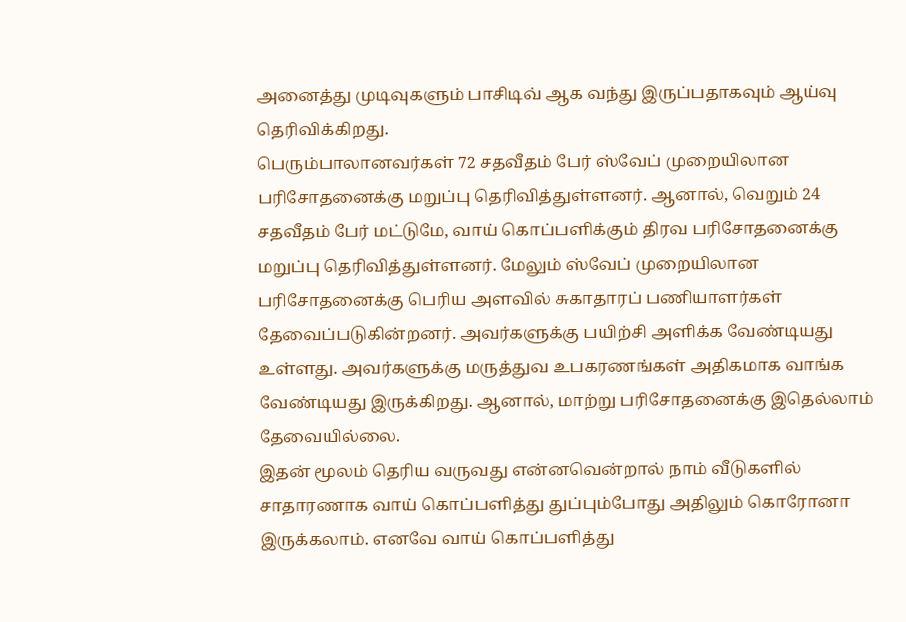அனைத்து முடிவுகளும் பாசிடிவ் ஆக வந்து இருப்பதாகவும் ஆய்வு தெரிவிக்கிறது.
பெரும்பாலானவர்கள் 72 சதவீதம் பேர் ஸ்வேப் முறையிலான பரிசோதனைக்கு மறுப்பு தெரிவித்துள்ளனர். ஆனால், வெறும் 24 சதவீதம் பேர் மட்டுமே, வாய் கொப்பளிக்கும் திரவ பரிசோதனைக்கு மறுப்பு தெரிவித்துள்ளனர். மேலும் ஸ்வேப் முறையிலான பரிசோதனைக்கு பெரிய அளவில் சுகாதாரப் பணியாளர்கள் தேவைப்படுகின்றனர். அவர்களுக்கு பயிற்சி அளிக்க வேண்டியது உள்ளது. அவர்களுக்கு மருத்துவ உபகரணங்கள் அதிகமாக வாங்க வேண்டியது இருக்கிறது. ஆனால், மாற்று பரிசோதனைக்கு இதெல்லாம் தேவையில்லை.
இதன் மூலம் தெரிய வருவது என்னவென்றால் நாம் வீடுகளில் சாதாரணாக வாய் கொப்பளித்து துப்பும்போது அதிலும் கொரோனா இருக்கலாம். எனவே வாய் கொப்பளித்து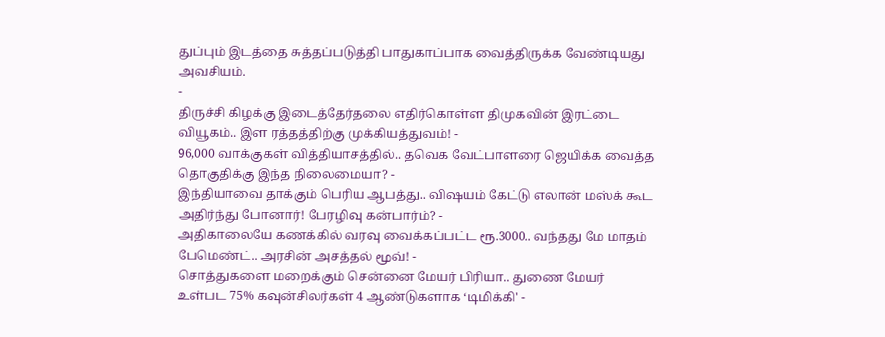துப்பும் இடத்தை சுத்தப்படுத்தி பாதுகாப்பாக வைத்திருக்க வேண்டியது அவசியம்.
-
திருச்சி கிழக்கு இடைத்தேர்தலை எதிர்கொள்ள திமுகவின் இரட்டை வியூகம்.. இள ரத்தத்திற்கு முக்கியத்துவம்! -
96,000 வாக்குகள் வித்தியாசத்தில்.. தவெக வேட்பாளரை ஜெயிக்க வைத்த தொகுதிக்கு இந்த நிலைமையா? -
இந்தியாவை தாக்கும் பெரிய ஆபத்து.. விஷயம் கேட்டு எலான் மஸ்க் கூட அதிர்ந்து போனார்! பேரழிவு கன்பார்ம்? -
அதிகாலையே கணக்கில் வரவு வைக்கப்பட்ட ரூ.3000.. வந்தது மே மாதம் பேமெண்ட்.. அரசின் அசத்தல் மூவ்! -
சொத்துகளை மறைக்கும் சென்னை மேயர் பிரியா.. துணை மேயர் உள்பட 75% கவுன்சிலர்கள் 4 ஆண்டுகளாக ‘டிமிக்கி' -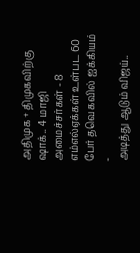அதிமுக + திமுகவிற்கு ஷாக்.. 4 மாஜி அமைச்சர்கள் - 8 எம்எல்ஏக்கள் உள்பட 60 பேர் தவெகவில் ஐக்கியம் -
அடித்து ஆடும் விஜய்..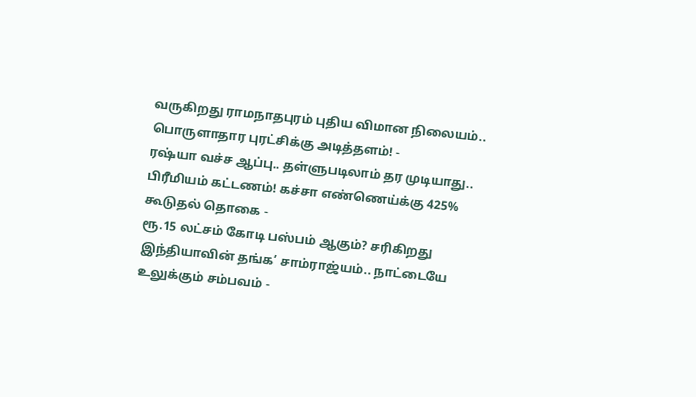வருகிறது ராமநாதபுரம் புதிய விமான நிலையம்.. பொருளாதார புரட்சிக்கு அடித்தளம்! -
ரஷ்யா வச்ச ஆப்பு.. தள்ளுபடிலாம் தர முடியாது.. பிரீமியம் கட்டணம்! கச்சா எண்ணெய்க்கு 425% கூடுதல் தொகை -
ரூ.15 லட்சம் கோடி பஸ்பம் ஆகும்? சரிகிறது இந்தியாவின் தங்க’ சாம்ராஜ்யம்.. நாட்டையே உலுக்கும் சம்பவம் -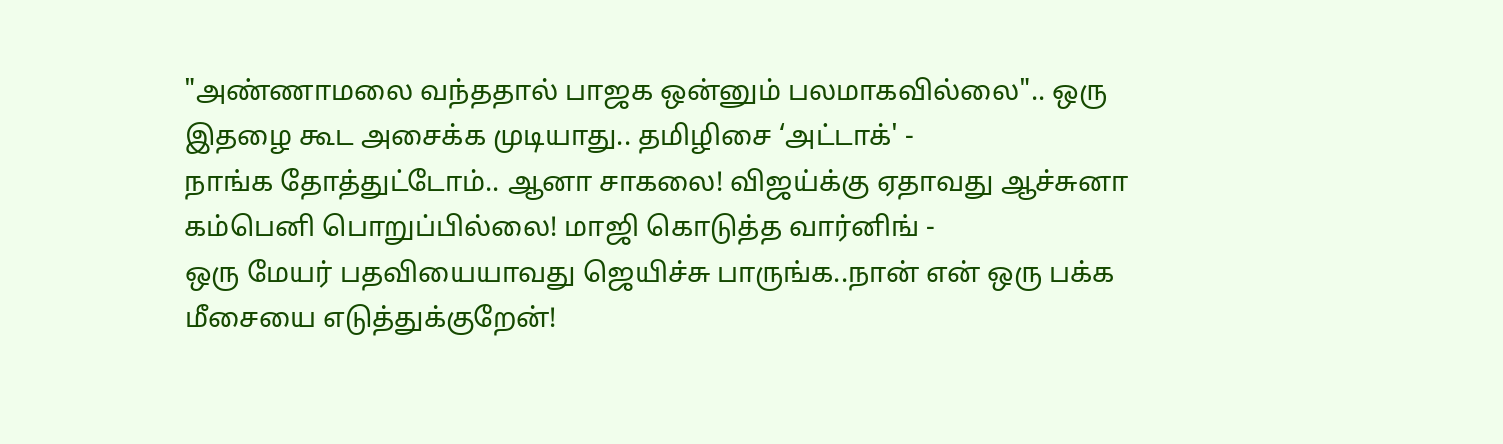"அண்ணாமலை வந்ததால் பாஜக ஒன்னும் பலமாகவில்லை".. ஒரு இதழை கூட அசைக்க முடியாது.. தமிழிசை ‘அட்டாக்' -
நாங்க தோத்துட்டோம்.. ஆனா சாகலை! விஜய்க்கு ஏதாவது ஆச்சுனா கம்பெனி பொறுப்பில்லை! மாஜி கொடுத்த வார்னிங் -
ஒரு மேயர் பதவியையாவது ஜெயிச்சு பாருங்க..நான் என் ஒரு பக்க மீசையை எடுத்துக்குறேன்!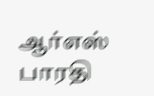ஆர்எஸ் பாரதி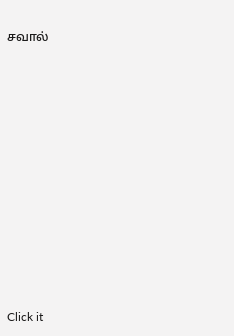சவால்












Click it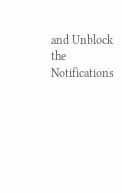and Unblock the Notifications